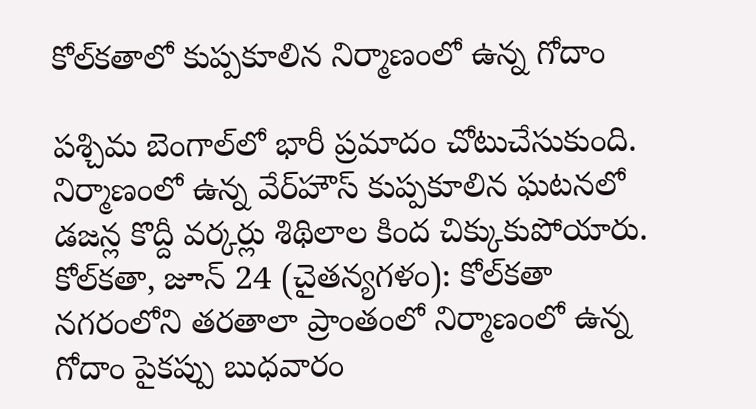కోల్‌కతాలో కుప్పకూలిన నిర్మాణంలో ఉన్న గోదాం

పశ్చిమ బెంగాల్‌లో భారీ ప్రమాదం చోటుచేసుకుంది. నిర్మాణంలో ఉన్న వేర్‌హౌస్ కుప్పకూలిన ఘటనలో డజన్ల కొద్దీ వర్కర్లు శిథిలాల కింద చిక్కుకుపోయారు. కోల్‌కతా, జూన్ 24 (చైతన్యగళం): కోల్‌కతా నగరంలోని తరతాలా ప్రాంతంలో నిర్మాణంలో ఉన్న గోదాం పైకప్పు బుధవారం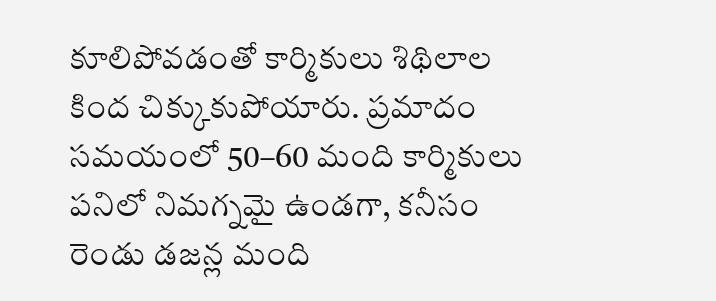కూలిపోవడంతో కార్మికులు శిథిలాల కింద చిక్కుకుపోయారు. ప్రమాదం సమయంలో 50–60 మంది కార్మికులు పనిలో నిమగ్నమై ఉండగా, కనీసం రెండు డజన్ల మంది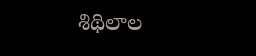శిథిలాల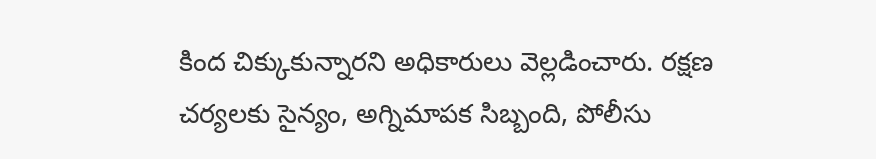కింద చిక్కుకున్నారని అధికారులు వెల్లడించారు. రక్షణ చర్యలకు సైన్యం, అగ్నిమాపక సిబ్బంది, పోలీసు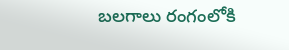బలగాలు రంగంలోకి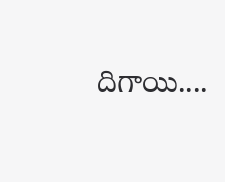దిగాయి....